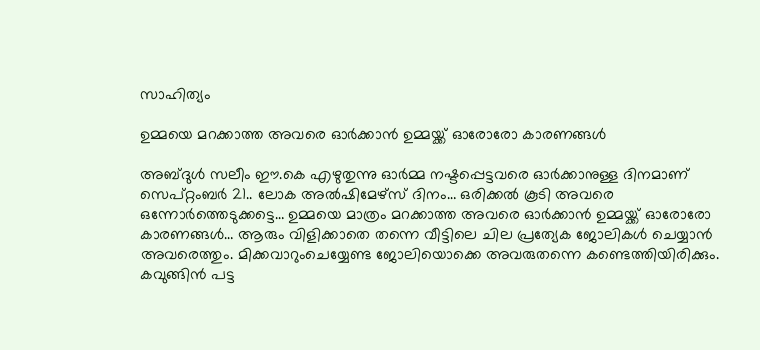സാഹിത്യം

ഉമ്മയെ മറക്കാത്ത അവരെ ഓര്‍ക്കാന്‍ ഉമ്മയ്ക്ക് ഓരോരോ കാരണങ്ങള്‍

അബ്ദുള്‍ സലീം ഈ.കെ എഴുതുന്നു ഓര്‍മ്മ നഷ്ടപ്പെട്ടവരെ ഓര്‍ക്കാനുള്ള ദിനമാണ് സെപ്റ്റംബര്‍ 21.. ലോക അല്‍ഷിമേഴ്‌സ് ദിനം… ഒരിക്കല്‍ കൂടി അവരെ ഒന്നോര്‍ത്തെടുക്കട്ടെ… ഉമ്മയെ മാത്രം മറക്കാത്ത അവരെ ഓര്‍ക്കാന്‍ ഉമ്മയ്ക്ക് ഓരോരോ കാരണങ്ങള്‍… ആരും വിളിക്കാതെ തന്നെ വീട്ടിലെ ചില പ്രത്യേക ജോലികള്‍ ചെയ്യാന്‍ അവരെത്തും. മിക്കവാറുംചെയ്യേണ്ട ജോലിയൊക്കെ അവരുതന്നെ കണ്ടെത്തിയിരിക്കും. കവുങ്ങിന്‍ പട്ട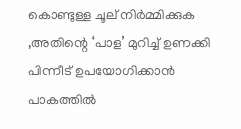കൊണ്ടുള്ള ചൂല് നിര്‍മ്മിക്കുക ,അതിന്റെ ‘പാള’ മുറിച്ച് ഉണക്കി പിന്നീട് ഉപയോഗിക്കാന്‍ പാകത്തില്‍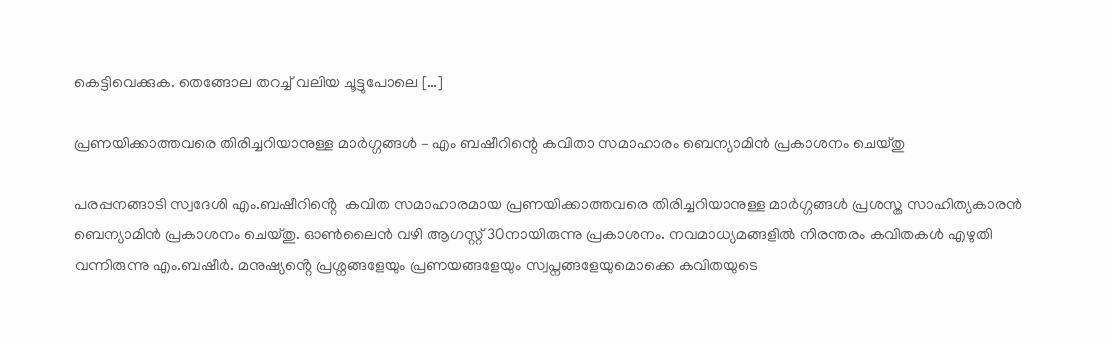കെട്ടിവെക്കുക. തെങ്ങോല തറച്ച് വലിയ ചൂട്ടുപോലെ […]

പ്രണയിക്കാത്തവരെ തിരിച്ചറിയാനുള്ള മാർഗ്ഗങ്ങൾ – എം ബഷീറിന്റെ കവിതാ സമാഹാരം ബെന്യാമിൻ പ്രകാശനം ചെയ്തു

പരപ്പനങ്ങാടി സ്വദേശി എം.ബഷീറിൻ്റെ  കവിത സമാഹാരമായ പ്രണയിക്കാത്തവരെ തിരിച്ചറിയാനുള്ള മാർഗ്ഗങ്ങൾ പ്രശസ്ത സാഹിത്യകാരൻ ബെന്യാമിൻ പ്രകാശനം ചെയ്തു. ഓൺലൈൻ വഴി ആഗസ്റ്റ് 30നായിരുന്നു പ്രകാശനം. നവമാധ്യമങ്ങളിൽ നിരന്തരം കവിതകൾ എഴുതി വന്നിരുന്നു എം.ബഷീർ. മനുഷ്യൻ്റെ പ്രശ്നങ്ങളേയും പ്രണയങ്ങളേയും സ്വപ്നങ്ങളേയുമൊക്കെ കവിതയുടെ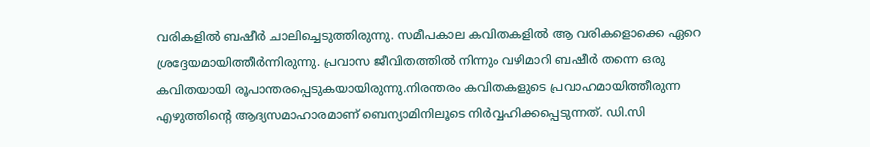വരികളിൽ ബഷീർ ചാലിച്ചെടുത്തിരുന്നു. സമീപകാല കവിതകളിൽ ആ വരികളൊക്കെ ഏറെ ശ്രദ്ദേയമായിത്തീർന്നിരുന്നു. പ്രവാസ ജീവിതത്തിൽ നിന്നും വഴിമാറി ബഷീർ തന്നെ ഒരു കവിതയായി രൂപാന്തരപ്പെടുകയായിരുന്നു.നിരന്തരം കവിതകളുടെ പ്രവാഹമായിത്തീരുന്ന എഴുത്തിൻ്റെ ആദ്യസമാഹാരമാണ് ബെന്യാമിനിലൂടെ നിർവ്വഹിക്കപ്പെടുന്നത്. ഡി.സി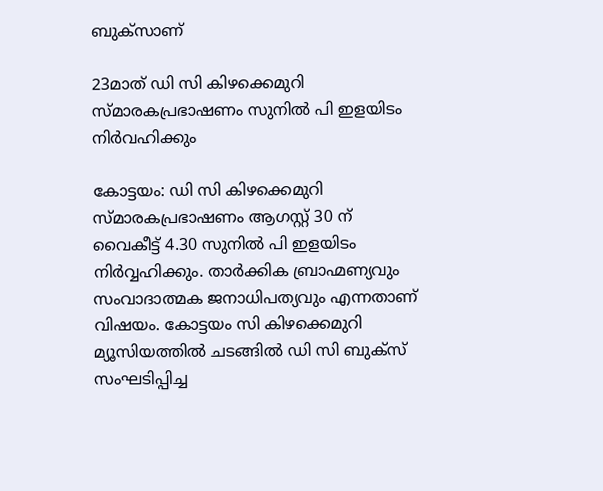ബുക്സാണ്

23മാത് ഡി സി കിഴക്കെമുറി സ്മാരകപ്രഭാഷണം സുനില്‍ പി ഇളയിടം നിര്‍വഹിക്കും

കോട്ടയം: ഡി സി കിഴക്കെമുറി സ്മാരകപ്രഭാഷണം ആഗസ്റ്റ് 30 ന് വൈകീട്ട് 4.30 സുനില്‍ പി ഇളയിടം നിര്‍വ്വഹിക്കും. താര്‍ക്കിക ബ്രാഹ്മണ്യവും സംവാദാത്മക ജനാധിപത്യവും എന്നതാണ് വിഷയം. കോട്ടയം സി കിഴക്കെമുറി മ്യൂസിയത്തില്‍ ചടങ്ങില്‍ ഡി സി ബുക്സ് സംഘടിപ്പിച്ച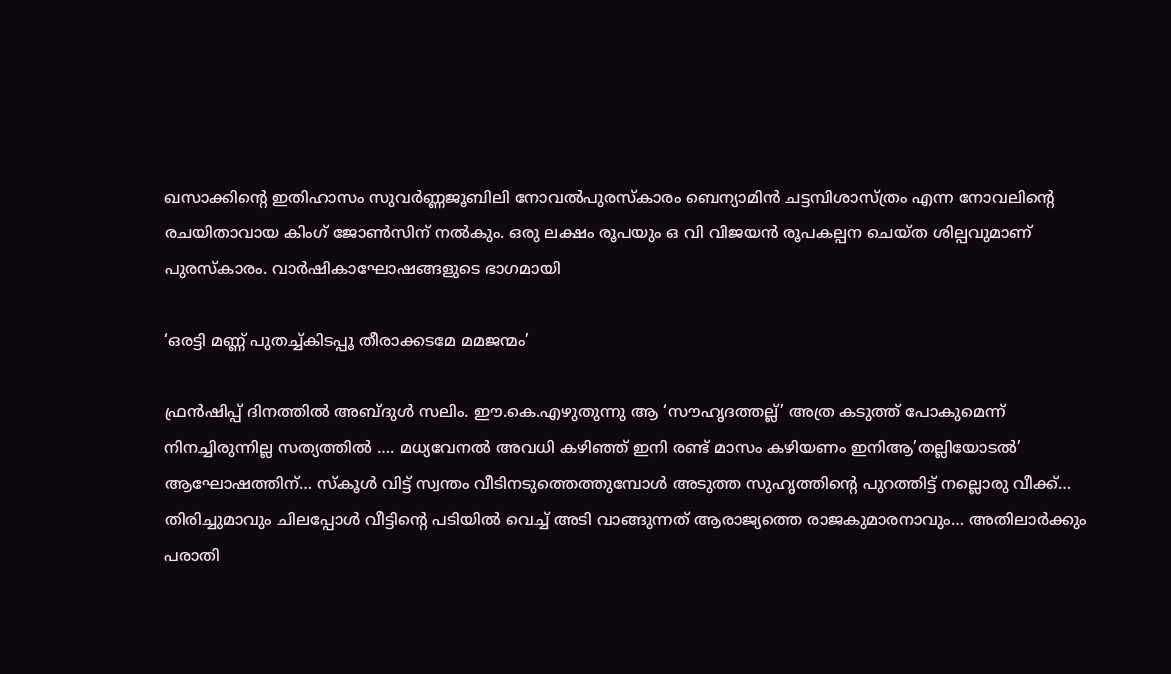ഖസാക്കിന്റെ ഇതിഹാസം സുവര്‍ണ്ണജൂബിലി നോവല്‍പുരസ്‌കാരം ബെന്യാമിന്‍ ചട്ടമ്പിശാസ്ത്രം എന്ന നോവലിന്റെ രചയിതാവായ കിംഗ് ജോണ്‍സിന് നല്‍കും. ഒരു ലക്ഷം രൂപയും ഒ വി വിജയന്‍ രൂപകല്പന ചെയ്ത ശില്പവുമാണ് പുരസ്‌കാരം. വാര്‍ഷികാഘോഷങ്ങളുടെ ഭാഗമായി

‘ഒരട്ടി മണ്ണ് പുതച്ച്കിടപ്പൂ തീരാക്കടമേ മമജന്മം’

ഫ്രന്‍ഷിപ്പ് ദിനത്തില്‍ അബ്ദുള്‍ സലിം. ഈ.കെ.എഴുതുന്നു ആ ‘സൗഹൃദത്തല്ല്’ അത്ര കടുത്ത് പോകുമെന്ന് നിനച്ചിരുന്നില്ല സത്യത്തില്‍ …. മധ്യവേനല്‍ അവധി കഴിഞ്ഞ് ഇനി രണ്ട് മാസം കഴിയണം ഇനിആ’തല്ലിയോടല്‍’ ആഘോഷത്തിന്… സ്‌കൂള്‍ വിട്ട് സ്വന്തം വീടിനടുത്തെത്തുമ്പോള്‍ അടുത്ത സുഹൃത്തിന്റെ പുറത്തിട്ട് നല്ലൊരു വീക്ക്… തിരിച്ചുമാവും ചിലപ്പോള്‍ വീട്ടിന്റെ പടിയില്‍ വെച്ച് അടി വാങ്ങുന്നത് ആരാജ്യത്തെ രാജകുമാരനാവും… അതിലാര്‍ക്കും പരാതി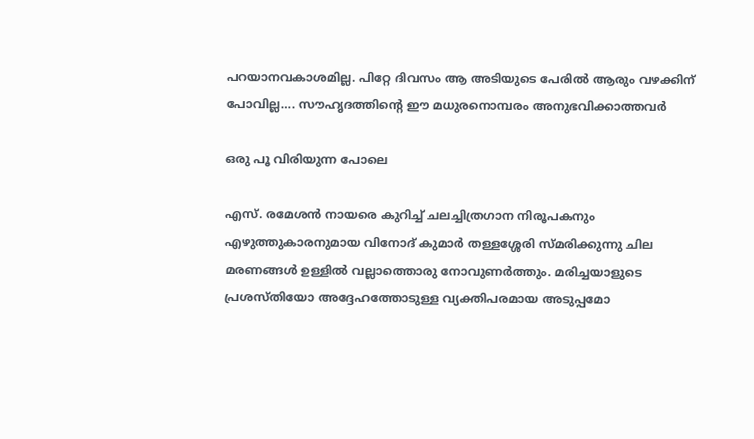പറയാനവകാശമില്ല. പിറ്റേ ദിവസം ആ അടിയുടെ പേരില്‍ ആരും വഴക്കിന് പോവില്ല…. സൗഹൃദത്തിന്റെ ഈ മധുരനൊമ്പരം അനുഭവിക്കാത്തവര്‍

ഒരു പൂ വിരിയുന്ന പോലെ

എസ്. രമേശന്‍ നായരെ കുറിച്ച് ചലച്ചിത്രഗാന നിരൂപകനും എഴുത്തുകാരനുമായ വിനോദ് കുമാര്‍ തള്ളശ്ശേരി സ്മരിക്കുന്നു ചില മരണങ്ങള്‍ ഉള്ളില്‍ വല്ലാത്തൊരു നോവുണര്‍ത്തും. മരിച്ചയാളുടെ പ്രശസ്തിയോ അദ്ദേഹത്തോടുള്ള വ്യക്തിപരമായ അടുപ്പമോ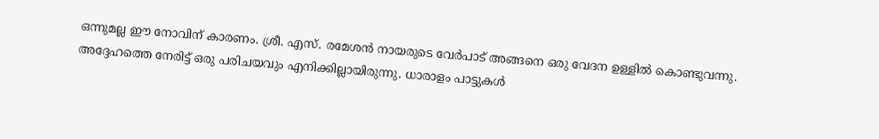ഒന്നുമല്ല ഈ നോവിന് കാരണം. ശ്രീ. എസ്. രമേശന്‍ നായരുടെ വേര്‍പാട് അങ്ങനെ ഒരു വേദന ഉള്ളില്‍ കൊണ്ടുവന്നു. അദ്ദേഹത്തെ നേരിട്ട് ഒരു പരിചയവും എനിക്കില്ലായിരുന്നു. ധാരാളം പാട്ടുകള്‍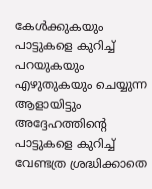കേള്‍ക്കുകയും പാട്ടുകളെ കുറിച്ച് പറയുകയും എഴുതുകയും ചെയ്യുന്ന ആളായിട്ടും അദ്ദേഹത്തിന്റെ പാട്ടുകളെ കുറിച്ച് വേണ്ടത്ര ശ്രദ്ധിക്കാതെ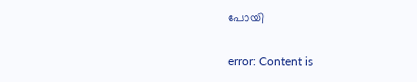പോയി

error: Content is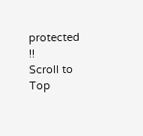protected !!
Scroll to Top